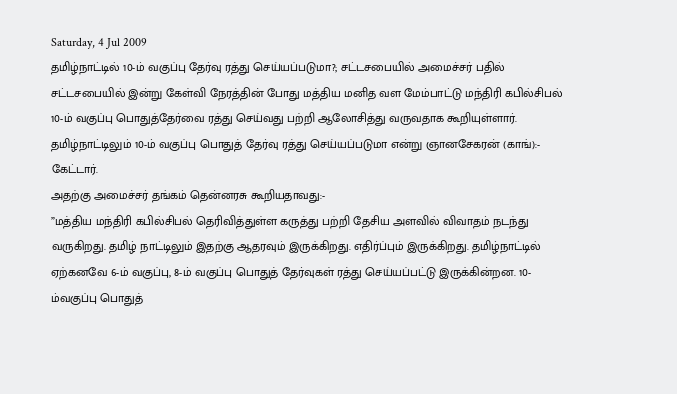Saturday, 4 Jul 2009
தமிழ்நாட்டில் 10-ம் வகுப்பு தேர்வு ரத்து செய்யப்படுமா?; சட்டசபையில் அமைச்சர் பதில்
சட்டசபையில் இன்று கேள்வி நேரத்தின் போது மத்திய மனித வள மேம்பாட்டு மந்திரி கபில்சிபல் 10-ம் வகுப்பு பொதுத்தேர்வை ரத்து செய்வது பற்றி ஆலோசித்து வருவதாக கூறியுள்ளார்.
தமிழ்நாட்டிலும் 10-ம் வகுப்பு பொதுத் தேர்வு ரத்து செய்யப்படுமா என்று ஞானசேகரன் (காங்):- கேட்டார்.
அதற்கு அமைச்சர் தங்கம் தென்னரசு கூறியதாவது:-
”மத்திய மந்திரி கபில்சிபல் தெரிவித்துள்ள கருத்து பற்றி தேசிய அளவில் விவாதம் நடந்து வருகிறது. தமிழ் நாட்டிலும் இதற்கு ஆதரவும் இருக்கிறது. எதிர்ப்பும் இருக்கிறது. தமிழ்நாட்டில் ஏற்கனவே 6-ம் வகுப்பு, 8-ம் வகுப்பு பொதுத் தேர்வுகள் ரத்து செய்யப்பட்டு இருக்கின்றன. 10-ம்வகுப்பு பொதுத்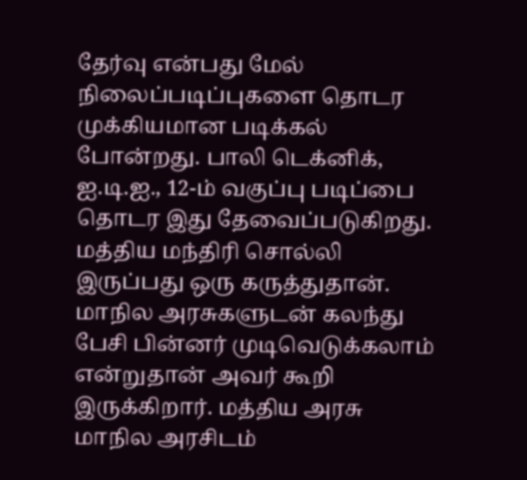தேர்வு என்பது மேல் நிலைப்படிப்புகளை தொடர முக்கியமான படிக்கல் போன்றது. பாலி டெக்னிக், ஐ.டி.ஐ., 12-ம் வகுப்பு படிப்பை தொடர இது தேவைப்படுகிறது.
மத்திய மந்திரி சொல்லி இருப்பது ஒரு கருத்துதான். மாநில அரசுகளுடன் கலந்து பேசி பின்னர் முடிவெடுக்கலாம் என்றுதான் அவர் கூறி இருக்கிறார். மத்திய அரசு மாநில அரசிடம்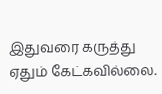இதுவரை கருத்து ஏதும் கேட்கவில்லை.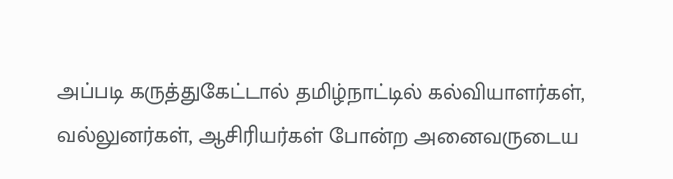அப்படி கருத்துகேட்டால் தமிழ்நாட்டில் கல்வியாளர்கள், வல்லுனர்கள், ஆசிரியர்கள் போன்ற அனைவருடைய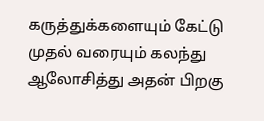கருத்துக்களையும் கேட்டு முதல் வரையும் கலந்து ஆலோசித்து அதன் பிறகு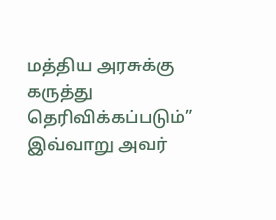மத்திய அரசுக்கு கருத்து தெரிவிக்கப்படும்”
இவ்வாறு அவர்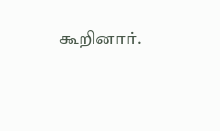கூறினார்.